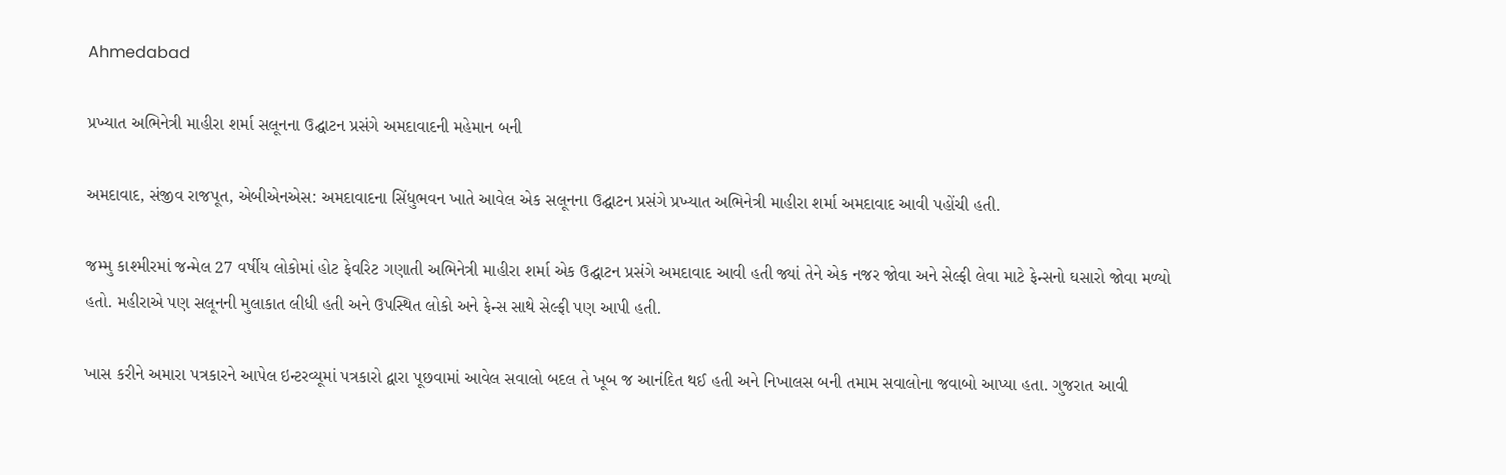Ahmedabad

પ્રખ્યાત અભિનેત્રી માહીરા શર્મા સલૂનના ઉદ્ઘાટન પ્રસંગે અમદાવાદની મહેમાન બની

અમદાવાદ, સંજીવ રાજપૂત, એબીએનએસ: અમદાવાદના સિંધુભવન ખાતે આવેલ એક સલૂનના ઉદ્ઘાટન પ્રસંગે પ્રખ્યાત અભિનેત્રી માહીરા શર્મા અમદાવાદ આવી પહોંચી હતી.

જમ્મુ કાશ્મીરમાં જન્મેલ 27 વર્ષીય લોકોમાં હોટ ફેવરિટ ગણાતી અભિનેત્રી માહીરા શર્મા એક ઉદ્ઘાટન પ્રસંગે અમદાવાદ આવી હતી જ્યાં તેને એક નજર જોવા અને સેલ્ફી લેવા માટે ફેન્સનો ઘસારો જોવા મળ્યો હતો. મહીરાએ પણ સલૂનની મુલાકાત લીધી હતી અને ઉપસ્થિત લોકો અને ફેન્સ સાથે સેલ્ફી પણ આપી હતી.

ખાસ કરીને અમારા પત્રકારને આપેલ ઇન્ટરવ્યૂમાં પત્રકારો દ્વારા પૂછવામાં આવેલ સવાલો બદલ તે ખૂબ જ આનંદિત થઈ હતી અને નિખાલસ બની તમામ સવાલોના જવાબો આપ્યા હતા. ગુજરાત આવી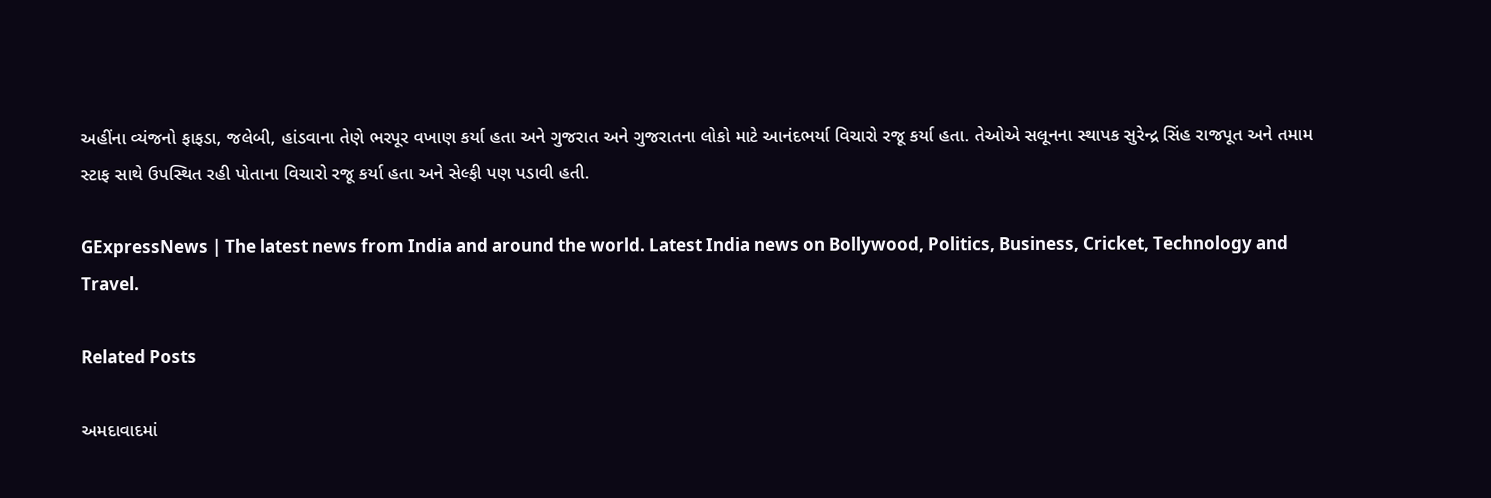અહીંના વ્યંજનો ફાફડા, જલેબી, હાંડવાના તેણે ભરપૂર વખાણ કર્યા હતા અને ગુજરાત અને ગુજરાતના લોકો માટે આનંદભર્યા વિચારો રજૂ કર્યા હતા. તેઓએ સલૂનના સ્થાપક સુરેન્દ્ર સિંહ રાજપૂત અને તમામ સ્ટાફ સાથે ઉપસ્થિત રહી પોતાના વિચારો રજૂ કર્યા હતા અને સેલ્ફી પણ પડાવી હતી.

GExpressNews | The latest news from India and around the world. Latest India news on Bollywood, Politics, Business, Cricket, Technology and Travel.

Related Posts

અમદાવાદમાં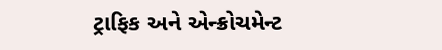ટ્રાફિક અને એન્ક્રોચમેન્ટ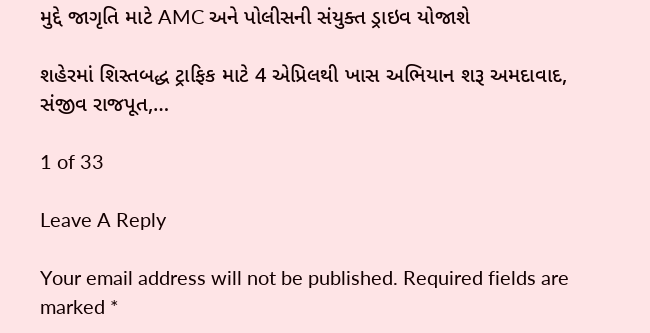મુદ્દે જાગૃતિ માટે AMC અને પોલીસની સંયુક્ત ડ્રાઇવ યોજાશે

શહેરમાં શિસ્તબદ્ધ ટ્રાફિક માટે 4 એપ્રિલથી ખાસ અભિયાન શરૂ અમદાવાદ, સંજીવ રાજપૂત,…

1 of 33

Leave A Reply

Your email address will not be published. Required fields are marked *